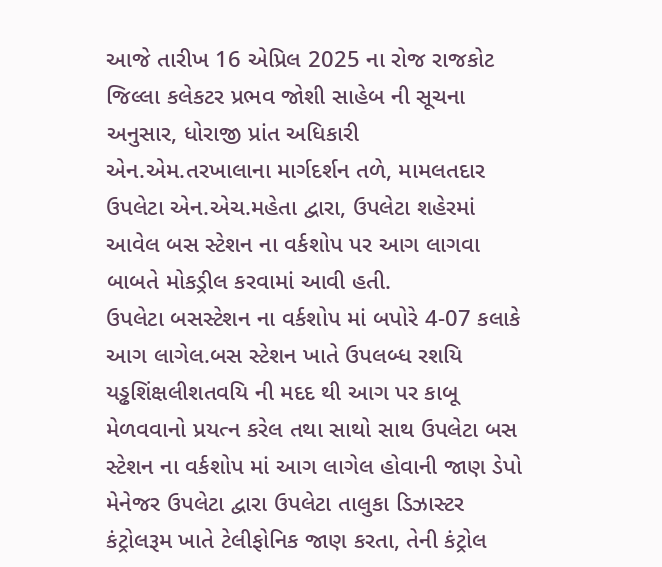આજે તારીખ 16 એપ્રિલ 2025 ના રોજ રાજકોટ જિલ્લા કલેકટર પ્રભવ જોશી સાહેબ ની સૂચના અનુસાર, ધોરાજી પ્રાંત અધિકારી એન.એમ.તરખાલાના માર્ગદર્શન તળે, મામલતદાર ઉપલેટા એન.એચ.મહેતા દ્વારા, ઉપલેટા શહેરમાં આવેલ બસ સ્ટેશન ના વર્કશોપ પર આગ લાગવા બાબતે મોકડ્રીલ કરવામાં આવી હતી.
ઉપલેટા બસસ્ટેશન ના વર્કશોપ માં બપોરે 4-07 કલાકે આગ લાગેલ.બસ સ્ટેશન ખાતે ઉપલબ્ધ રશયિ યડ્ઢશિંક્ષલીશતવયિ ની મદદ થી આગ પર કાબૂ મેળવવાનો પ્રયત્ન કરેલ તથા સાથો સાથ ઉપલેટા બસ સ્ટેશન ના વર્કશોપ માં આગ લાગેલ હોવાની જાણ ડેપો મેનેજર ઉપલેટા દ્વારા ઉપલેટા તાલુકા ડિઝાસ્ટર કંટ્રોલરૂમ ખાતે ટેલીફોનિક જાણ કરતા, તેની કંટ્રોલ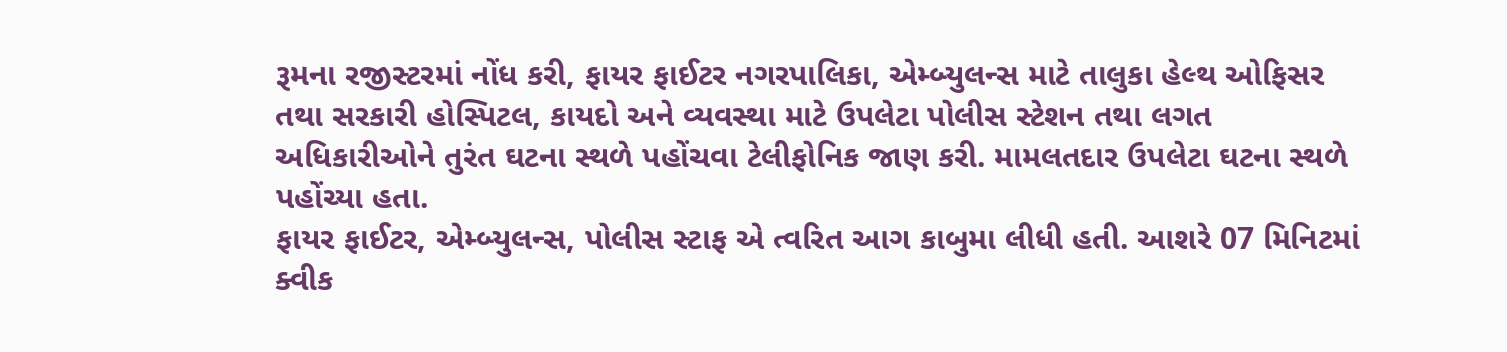રૂમના રજીસ્ટરમાં નોંધ કરી, ફાયર ફાઈટર નગરપાલિકા, એમ્બ્યુલન્સ માટે તાલુકા હેલ્થ ઓફિસર તથા સરકારી હોસ્પિટલ, કાયદો અને વ્યવસ્થા માટે ઉપલેટા પોલીસ સ્ટેશન તથા લગત અધિકારીઓને તુરંત ઘટના સ્થળે પહોંચવા ટેલીફોનિક જાણ કરી. મામલતદાર ઉપલેટા ઘટના સ્થળે પહોંચ્યા હતા.
ફાયર ફાઈટર, એમ્બ્યુલન્સ, પોલીસ સ્ટાફ એ ત્વરિત આગ કાબુમા લીધી હતી. આશરે 07 મિનિટમાં ક્વીક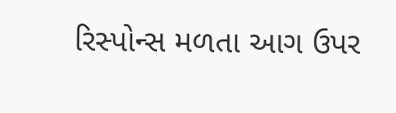રિસ્પોન્સ મળતા આગ ઉપર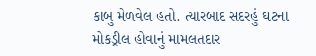કાબુ મેળવેલ હતો. ત્યારબાદ સદરહું ઘટના મોકડ્રીલ હોવાનું મામલતદાર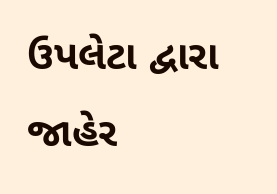ઉપલેટા દ્વારા જાહેર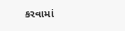કરવામાં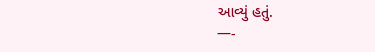આવ્યું હતું.
—-